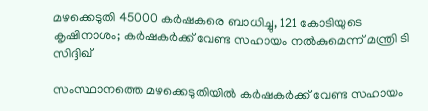മഴക്കെടുതി 45000 കർഷകരെ ബാധിച്ചു, 121 കോടിയുടെ കൃഷിനാശം; കർഷകർക്ക് വേണ്ട സഹായം നൽകുമെന്ന് മന്ത്രി ടി സിദ്ദിഖ്

സംസ്ഥാനത്തെ മഴക്കെടുതിയിൽ കർഷകർക്ക് വേണ്ട സഹായം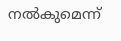നൽകുമെന്ന്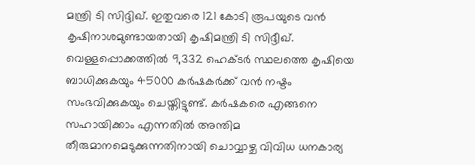മന്ത്രി ടി സിദ്ദിഖ്. ഇതുവരെ 121 കോടി രൂപയുടെ വൻ കൃഷിനാശമുണ്ടായതായി കൃഷിമന്ത്രി ടി സിദ്ദീഖ്. വെള്ളപ്പൊക്കത്തിൽ 9,332 ഹെക്ടർ സ്ഥലത്തെ കൃഷിയെ ബാധിക്കുകയും 45000 കർഷകർക്ക് വൻ നഷ്ടം സംഭവിക്കുകയും ചെയ്തിട്ടുണ്ട്. കർഷകരെ എങ്ങനെ സഹായിക്കാം എന്നതിൽ അന്തിമ തീരുമാനമെടുക്കുന്നതിനായി ചൊവ്വാഴ്ച വിവിധ ധനകാര്യ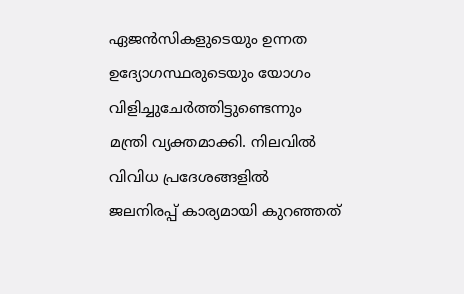ഏജൻസികളുടെയും ഉന്നത ഉദ്യോഗസ്ഥരുടെയും യോഗം വിളിച്ചുചേർത്തിട്ടുണ്ടെന്നും മന്ത്രി വ്യക്തമാക്കി. നിലവിൽ വിവിധ പ്രദേശങ്ങളിൽ ജലനിരപ്പ് കാര്യമായി കുറഞ്ഞത്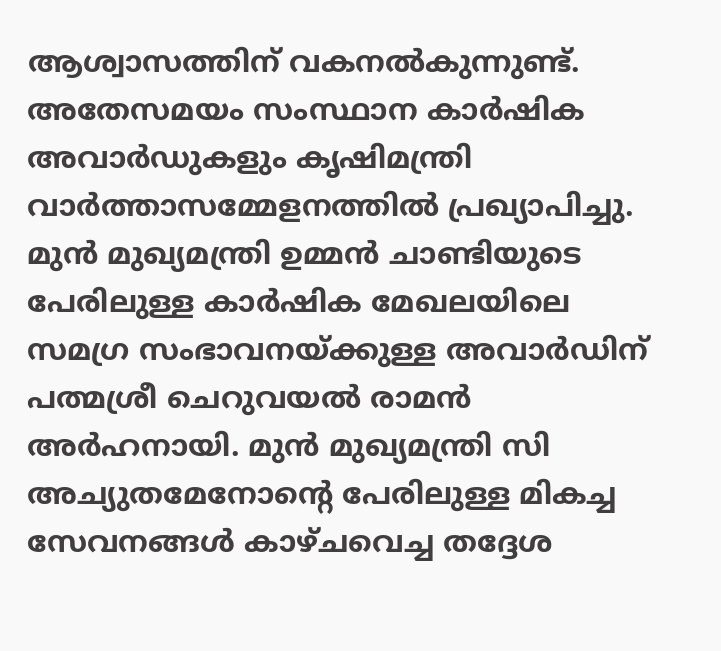ആശ്വാസത്തിന് വകനൽകുന്നുണ്ട്.
അതേസമയം സംസ്ഥാന കാർഷിക അവാർഡുകളും കൃഷിമന്ത്രി വാർത്താസമ്മേളനത്തിൽ പ്രഖ്യാപിച്ചു. മുൻ മുഖ്യമന്ത്രി ഉമ്മൻ ചാണ്ടിയുടെ പേരിലുള്ള കാർഷിക മേഖലയിലെ സമഗ്ര സംഭാവനയ്ക്കുള്ള അവാർഡിന് പത്മശ്രീ ചെറുവയൽ രാമൻ അർഹനായി. മുൻ മുഖ്യമന്ത്രി സി അച്യുതമേനോന്റെ പേരിലുള്ള മികച്ച സേവനങ്ങൾ കാഴ്ചവെച്ച തദ്ദേശ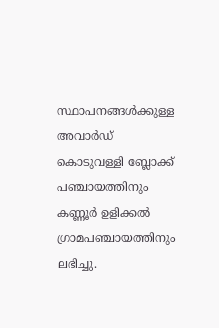സ്ഥാപനങ്ങൾക്കുള്ള അവാർഡ് കൊടുവള്ളി ബ്ലോക്ക് പഞ്ചായത്തിനും കണ്ണൂർ ഉളിക്കൽ ഗ്രാമപഞ്ചായത്തിനും ലഭിച്ചു.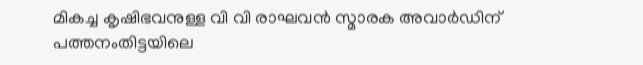മികച്ച കൃഷിഭവനുള്ള വി വി രാഘവൻ സ്മാരക അവാർഡിന് പത്തനംതിട്ടയിലെ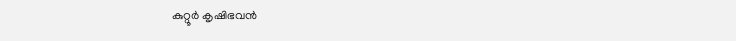കുറ്റൂർ കൃഷിഭവൻ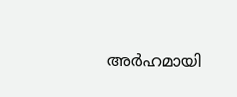അർഹമായി